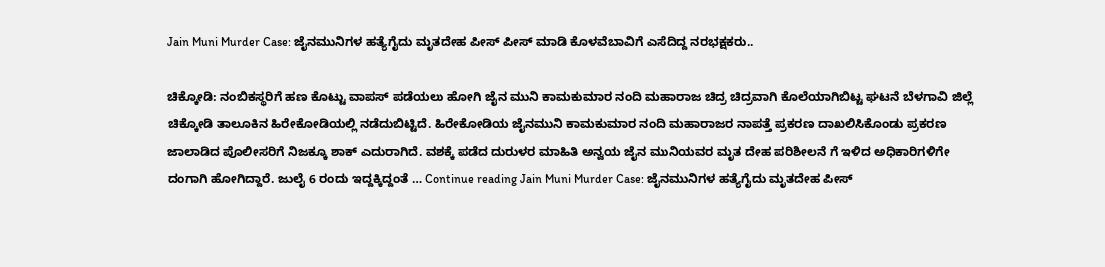Jain Muni Murder Case: ಜೈನಮುನಿಗಳ ಹತ್ಯೆಗೈದು ಮೃತದೇಹ ಪೀಸ್ ಪೀಸ್ ಮಾಡಿ ಕೊಳವೆಬಾವಿಗೆ ಎಸೆದಿದ್ದ ನರಭಕ್ಷಕರು..

ಚಿಕ್ಕೋಡಿ: ನಂಬಿಕಸ್ಥರಿಗೆ ಹಣ ಕೊಟ್ಟು ವಾಪಸ್ ಪಡೆಯಲು ಹೋಗಿ ಜೈನ ಮುನಿ ಕಾಮಕುಮಾರ ನಂದಿ ಮಹಾರಾಜ ಚಿದ್ರ ಚಿದ್ರವಾಗಿ ಕೊಲೆಯಾಗಿಬಿಟ್ಟ ಘಟನೆ ಬೆಳಗಾವಿ ಜಿಲ್ಲೆ ಚಿಕ್ಕೋಡಿ ತಾಲೂಕಿನ ಹಿರೇಕೋಡಿಯಲ್ಲಿ ನಡೆದುಬಿಟ್ಟಿದೆ. ಹಿರೇಕೋಡಿಯ ಜೈನಮುನಿ ಕಾಮಕುಮಾರ ನಂದಿ ಮಹಾರಾಜರ ನಾಪತ್ತೆ ಪ್ರಕರಣ ದಾಖಲಿಸಿಕೊಂಡು ಪ್ರಕರಣ ಜಾಲಾಡಿದ ಪೊಲೀಸರಿಗೆ ನಿಜಕ್ಕೂ ಶಾಕ್ ಎದುರಾಗಿದೆ. ವಶಕ್ಕೆ ಪಡೆದ ದುರುಳರ ಮಾಹಿತಿ ಅನ್ವಯ ಜೈನ ಮುನಿಯವರ ಮೃತ ದೇಹ ಪರಿಶೀಲನೆ ಗೆ ಇಳಿದ ಅಧಿಕಾರಿಗಳಿಗೇ ದಂಗಾಗಿ ಹೋಗಿದ್ದಾರೆ. ಜುಲೈ 6 ರಂದು ಇದ್ದಕ್ಕಿದ್ದಂತೆ … Continue reading Jain Muni Murder Case: ಜೈನಮುನಿಗಳ ಹತ್ಯೆಗೈದು ಮೃತದೇಹ ಪೀಸ್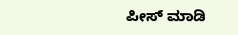ಪೀಸ್ ಮಾಡಿ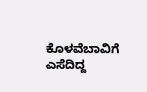ಕೊಳವೆಬಾವಿಗೆ ಎಸೆದಿದ್ದ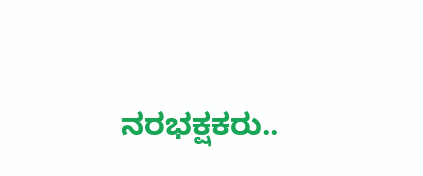ನರಭಕ್ಷಕರು..